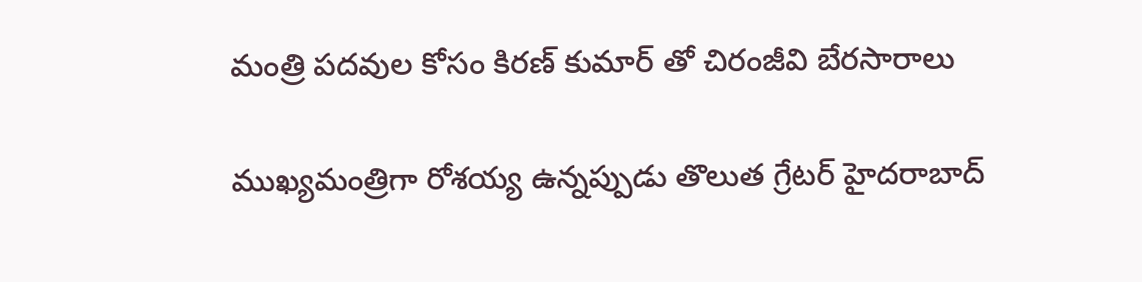మంత్రి పదవుల కోసం కిరణ్ కుమార్ తో చిరంజీవి బేరసారాలు

ముఖ్యమంత్రిగా రోశయ్య ఉన్నప్పుడు తొలుత గ్రేటర్ హైదరాబాద్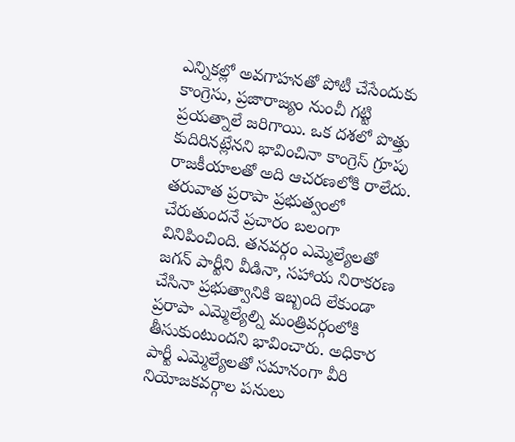ఎన్నికల్లో అవగాహనతో పోటీ చేసేందుకు కాంగ్రెసు, ప్రజారాజ్యం నుంచీ గట్టి ప్రయత్నాలే జరిగాయి. ఒక దశలో పొత్తు కుదిరినట్లేనని భావించినా కాంగ్రెస్ గ్రూపు రాజకీయాలతో అది ఆచరణలోకి రాలేదు. తరువాత ప్రరాపా ప్రభుత్వంలో చేరుతుందనే ప్రచారం బలంగా వినిపించింది. తనవర్గం ఎమ్మెల్యేలతో జగన్ పార్టీని వీడినా, సహాయ నిరాకరణ చేసినా ప్రభుత్వానికి ఇబ్బంది లేకుండా ప్రరాపా ఎమ్మెల్యేల్ని మంత్రివర్గంలోకి తీసుకుంటుందని భావించారు. అధికార పార్టీ ఎమ్మెల్యేలతో సమానంగా వీరి నియోజకవర్గాల పనులు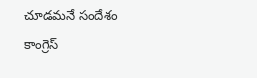చూడమనే సందేశం కాంగ్రెస్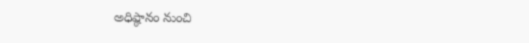అధిష్ఠానం నుంచి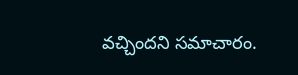వచ్చిందని సమాచారం.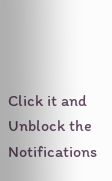Click it and Unblock the Notifications